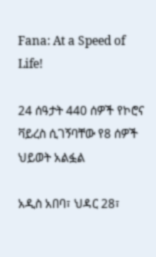Fana: At a Speed of Life!

24 ሰዓታት 440 ሰዎች የኮሮና ቫይረስ ሲገኝባቸው የ8 ሰዎች ህይወት አልፏል

አዲስ አበባ፣ ህዳር 28፣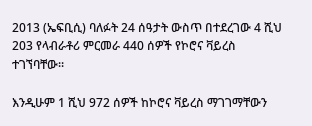2013 (ኤፍቢሲ) ባለፉት 24 ሰዓታት ውስጥ በተደረገው 4 ሺህ 203 የላብራቶሪ ምርመራ 440 ሰዎች የኮሮና ቫይረስ ተገኘባቸው።

እንዲሁም 1 ሺህ 972 ሰዎች ከኮሮና ቫይረስ ማገገማቸውን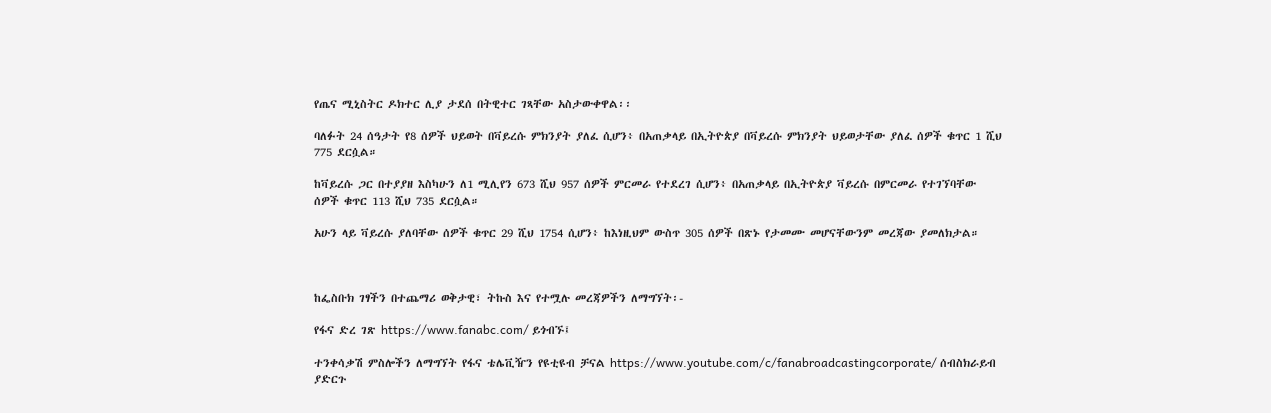የጤና ሚኒስትር ዶክተር ሊያ ታደሰ በትዊተር ገጻቸው አስታውቀዋል፡፡

ባለፉት 24 ሰዓታት የ8 ሰዎች ህይወት በቫይረሱ ምክንያት ያለፈ ሲሆን፥ በአጠቃላይ በኢትዮጵያ በቫይረሱ ምክንያት ህይወታቸው ያለፈ ሰዎች ቁጥር 1 ሺህ 775 ደርሷል።

ከቫይረሱ ጋር በተያያዘ እስካሁን ለ1 ሚሊየን 673 ሺህ 957 ሰዎች ምርመራ የተደረገ ሲሆን፥ በአጠቃላይ በኢትዮጵያ ቫይረሱ በምርመራ የተገኘባቸው ሰዎች ቁጥር 113 ሺህ 735 ደርሷል።

አሁን ላይ ቫይረሱ ያለባቸው ሰዎች ቁጥር 29 ሺህ 1754 ሲሆን፥ ከእነዚህም ውስጥ 305 ሰዎች በጽኑ የታመሙ መሆናቸውንም መረጃው ያመለክታል።



ከፌስቡክ ገፃችን በተጨማሪ ወቅታዊ፣ ትኩስ እና የተሟሉ መረጃዎችን ለማግኘት፡-

የፋና ድረ ገጽ https://www.fanabc.com/ ይጎብኙ፤

ተንቀሳቃሽ ምስሎችን ለማግኘት የፋና ቴሌቪዥን የዩቲዩብ ቻናል https://www.youtube.com/c/fanabroadcastingcorporate/ ሰብስክራይብ ያድርጉ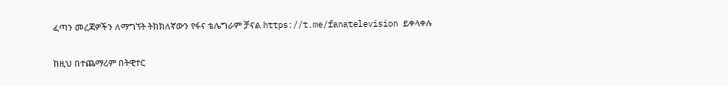ፈጣን መረጃዎችን ለማግኘት ትክክለኛውን የፋና ቴሌግራም ቻናል https://t.me/fanatelevision ይቀላቀሉ

ከዚህ በተጨማሪም በትዊተር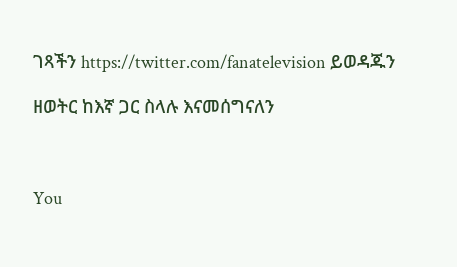ገጻችን https://twitter.com/fanatelevision ይወዳጁን

ዘወትር ከእኛ ጋር ስላሉ እናመሰግናለን



You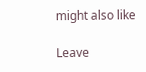might also like

Leave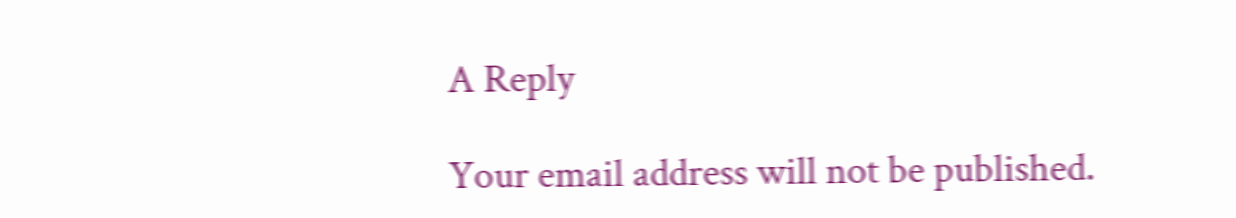A Reply

Your email address will not be published.